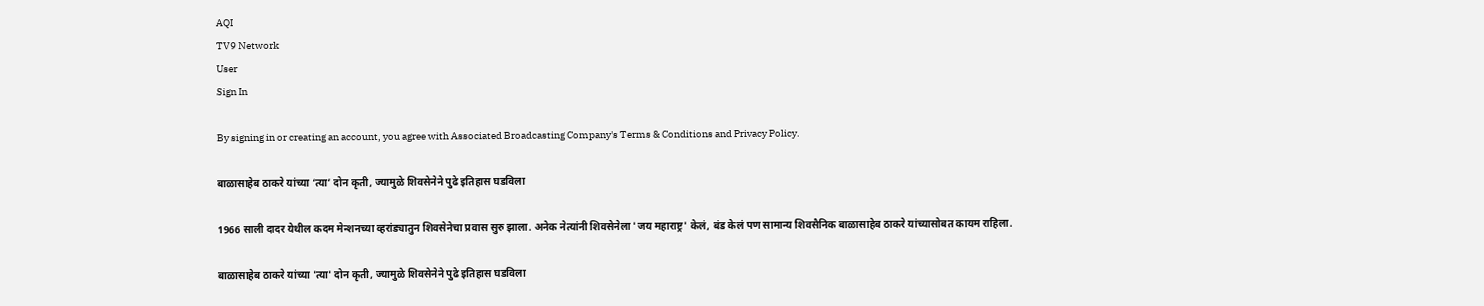AQI
TV9 Network
User
Sign In

By signing in or creating an account, you agree with Associated Broadcasting Company's Terms & Conditions and Privacy Policy.

बाळासाहेब ठाकरे यांच्या ‘त्या’ दोन कृती, ज्यामुळे शिवसेनेने पुढे इतिहास घडविला

1966 साली दादर येथील कदम मेन्शनच्या व्हरांड्यातुन शिवसेनेचा प्रवास सुरु झाला. अनेक नेत्यांनी शिवसेनेला 'जय महाराष्ट्र' केलं, बंड केलं पण सामान्य शिवसैनिक बाळासाहेब ठाकरे यांच्यासोबत कायम राहिला.

बाळासाहेब ठाकरे यांच्या 'त्या' दोन कृती, ज्यामुळे शिवसेनेने पुढे इतिहास घडविला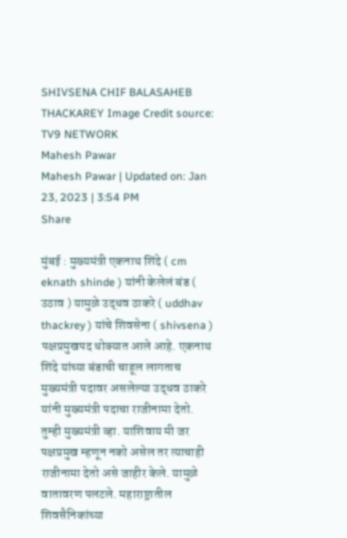SHIVSENA CHIF BALASAHEB THACKAREY Image Credit source: TV9 NETWORK
Mahesh Pawar
Mahesh Pawar | Updated on: Jan 23, 2023 | 3:54 PM
Share

मुंबई : मुख्यमंत्री एकनाथ शिंदे ( cm eknath shinde ) यांनी केलेलं बंड ( उठाव ) यामुळे उद्धव ठाकरे ( uddhav thackrey ) यांचे शिवसेना ( shivsena ) पक्षप्रमुखपद धोक्यात आले आहे. एकनाथ शिंदे यांच्या बंडाची चाहूल लागताच मुख्यमंत्री पदावर असलेल्या उद्धव ठाकरे यांनी मुख्यमंत्री पदाचा राजीनामा देतो. तुम्ही मुख्यमंत्री व्हा. याशिवाय मी जर पक्षप्रमुख म्हणून नको असेल तर त्याचाही राजीनामा देतो असे जाहीर केले. यामुळे वातावरण पलटले. महाराष्ट्रातील शिवसैनिकांच्या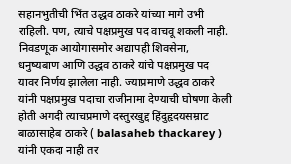सहानभुतीची भिंत उद्धव ठाकरे यांच्या मागे उभी राहिली. पण, त्याचे पक्षप्रमुख पद वाचवू शकली नाही. निवडणूक आयोगासमोर अद्यापही शिवसेना, धनुष्यबाण आणि उद्धव ठाकरे यांचे पक्षप्रमुख पद यावर निर्णय झालेला नाही. ज्याप्रमाणे उद्धव ठाकरे यांनी पक्षप्रमुख पदाचा राजीनामा देण्याची घोषणा केली होती अगदी त्याचप्रमाणे दस्तुरखुद्द हिंदुहृदयसम्राट बाळासाहेब ठाकरे ( balasaheb thackarey ) यांनी एकदा नाही तर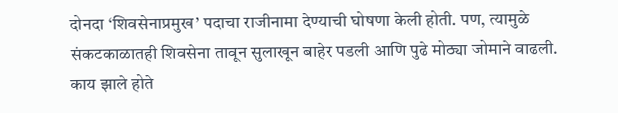दोनदा ‘शिवसेनाप्रमुख’ पदाचा राजीनामा देण्याची घोषणा केली होती. पण, त्यामुळे संकटकाळातही शिवसेना तावून सुलाखून बाहेर पडली आणि पुढे मोठ्या जोमाने वाढली. काय झाले होते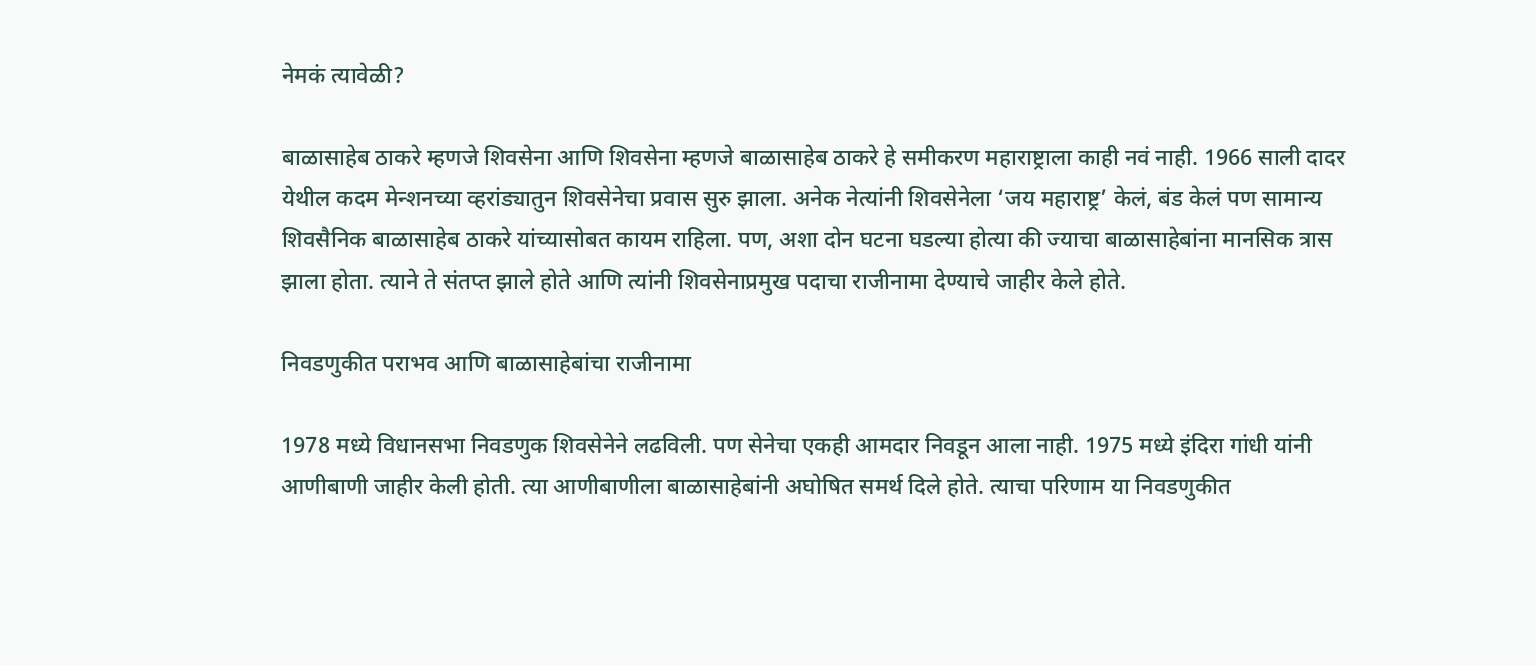नेमकं त्यावेळी?

बाळासाहेब ठाकरे म्हणजे शिवसेना आणि शिवसेना म्हणजे बाळासाहेब ठाकरे हे समीकरण महाराष्ट्राला काही नवं नाही. 1966 साली दादर येथील कदम मेन्शनच्या व्हरांड्यातुन शिवसेनेचा प्रवास सुरु झाला. अनेक नेत्यांनी शिवसेनेला ‘जय महाराष्ट्र’ केलं, बंड केलं पण सामान्य शिवसैनिक बाळासाहेब ठाकरे यांच्यासोबत कायम राहिला. पण, अशा दोन घटना घडल्या होत्या की ज्याचा बाळासाहेबांना मानसिक त्रास झाला होता. त्याने ते संतप्त झाले होते आणि त्यांनी शिवसेनाप्रमुख पदाचा राजीनामा देण्याचे जाहीर केले होते.

निवडणुकीत पराभव आणि बाळासाहेबांचा राजीनामा

1978 मध्ये विधानसभा निवडणुक शिवसेनेने लढविली. पण सेनेचा एकही आमदार निवडून आला नाही. 1975 मध्ये इंदिरा गांधी यांनी आणीबाणी जाहीर केली होती. त्या आणीबाणीला बाळासाहेबांनी अघोषित समर्थ दिले होते. त्याचा परिणाम या निवडणुकीत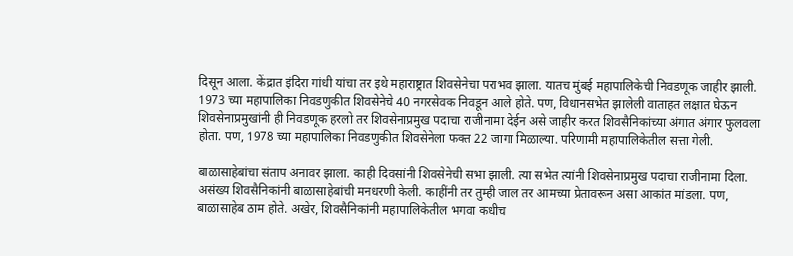दिसून आला. केंद्रात इंदिरा गांधी यांचा तर इथे महाराष्ट्रात शिवसेनेचा पराभव झाला. यातच मुंबई महापालिकेची निवडणूक जाहीर झाली. 1973 च्या महापालिका निवडणुकीत शिवसेनेचे 40 नगरसेवक निवडून आले होते. पण, विधानसभेत झालेली वाताहत लक्षात घेऊन शिवसेनाप्रमुखांनी ही निवडणूक हरलो तर शिवसेनाप्रमुख पदाचा राजीनामा देईन असे जाहीर करत शिवसैनिकांच्या अंगात अंगार फुलवला होता. पण, 1978 च्या महापालिका निवडणुकीत शिवसेनेला फक्त 22 जागा मिळाल्या. परिणामी महापालिकेतील सत्ता गेली.

बाळासाहेबांचा संताप अनावर झाला. काही दिवसांनी शिवसेनेची सभा झाली. त्या सभेत त्यांनी शिवसेनाप्रमुख पदाचा राजीनामा दिला. असंख्य शिवसैनिकांनी बाळासाहेबांची मनधरणी केली. काहींनी तर तुम्ही जाल तर आमच्या प्रेतावरून असा आकांत मांडला. पण, बाळासाहेब ठाम होते. अखेर, शिवसैनिकांनी महापालिकेतील भगवा कधीच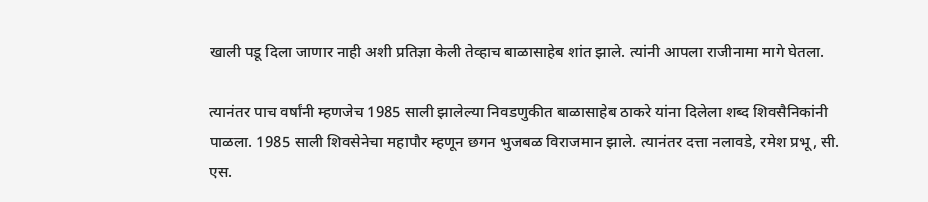खाली पडू दिला जाणार नाही अशी प्रतिज्ञा केली तेव्हाच बाळासाहेब शांत झाले. त्यांनी आपला राजीनामा मागे घेतला.

त्यानंतर पाच वर्षांनी म्हणजेच 1985 साली झालेल्या निवडणुकीत बाळासाहेब ठाकरे यांना दिलेला शब्द शिवसैनिकांनी पाळला. 1985 साली शिवसेनेचा महापौर म्हणून छगन भुजबळ विराजमान झाले. त्यानंतर दत्ता नलावडे, रमेश प्रभू, सी. एस.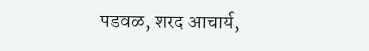पडवळ, शरद आचार्य,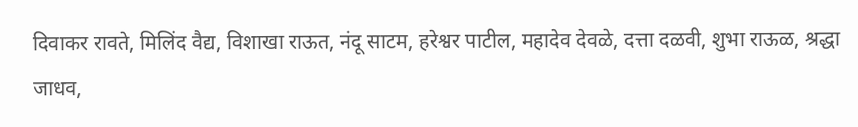दिवाकर रावते, मिलिंद वैद्य, विशाखा राऊत, नंदू साटम, हरेश्वर पाटील, महादेव देवळे, दत्ता दळवी, शुभा राऊळ, श्रद्धा जाधव,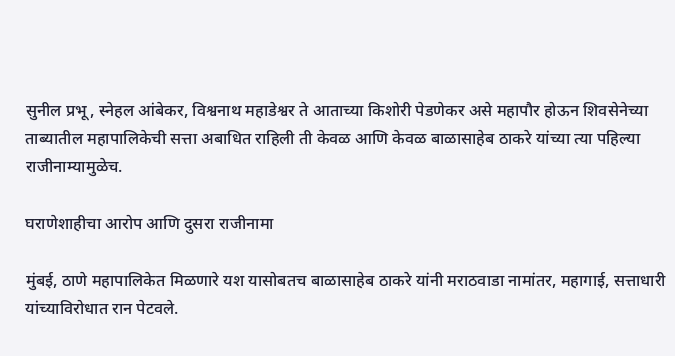सुनील प्रभू, स्नेहल आंबेकर, विश्वनाथ महाडेश्वर ते आताच्या किशोरी पेडणेकर असे महापौर होऊन शिवसेनेच्या ताब्यातील महापालिकेची सत्ता अबाधित राहिली ती केवळ आणि केवळ बाळासाहेब ठाकरे यांच्या त्या पहिल्या राजीनाम्यामुळेच.

घराणेशाहीचा आरोप आणि दुसरा राजीनामा

मुंबई, ठाणे महापालिकेत मिळणारे यश यासोबतच बाळासाहेब ठाकरे यांनी मराठवाडा नामांतर, महागाई, सत्ताधारी यांच्याविरोधात रान पेटवले.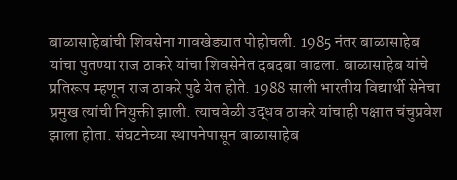बाळासाहेबांची शिवसेना गावखेड्यात पोहोचली. 1985 नंतर बाळासाहेब यांचा पुतण्या राज ठाकरे यांचा शिवसेनेत दबदबा वाढला. बाळासाहेब यांचे प्रतिरूप म्हणून राज ठाकरे पुढे येत होते. 1988 साली भारतीय विद्यार्थी सेनेचा प्रमुख त्यांची नियुक्ती झाली. त्याचवेळी उद्धव ठाकरे यांचाही पक्षात चंचुप्रवेश झाला होता. संघटनेच्या स्थापनेपासून बाळासाहेब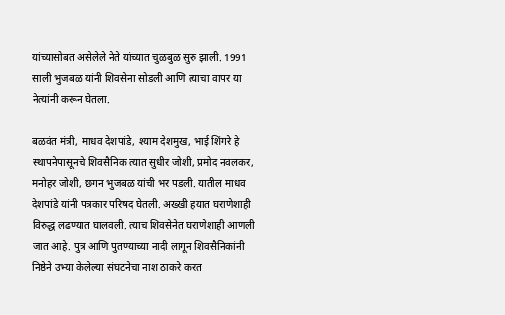यांच्यासोबत असेलेले नेते यांच्यात चुळबुळ सुरु झाली. 1991 साली भुजबळ यांनी शिवसेना सोडली आणि त्याचा वापर या नेत्यांनी करून घेतला.

बळवंत मंत्री, माधव देशपांडे, श्याम देशमुख, भाई शिंगरे हे स्थापनेपासूनचे शिवसैनिक त्यात सुधीर जोशी, प्रमोद नवलकर, मनोहर जोशी, छगन भुजबळ यांची भर पडली. यातील माधव देशपांडे यांनी पत्रकार परिषद घेतली. अख्खी हयात घराणेशाही विरुद्ध लढण्यात घालवली. त्याच शिवसेनेत घराणेशाही आणली जात आहे. पुत्र आणि पुतण्याच्या नादी लागून शिवसैनिकांनी निष्ठेने उभ्या केलेल्या संघटनेचा नाश ठाकरे करत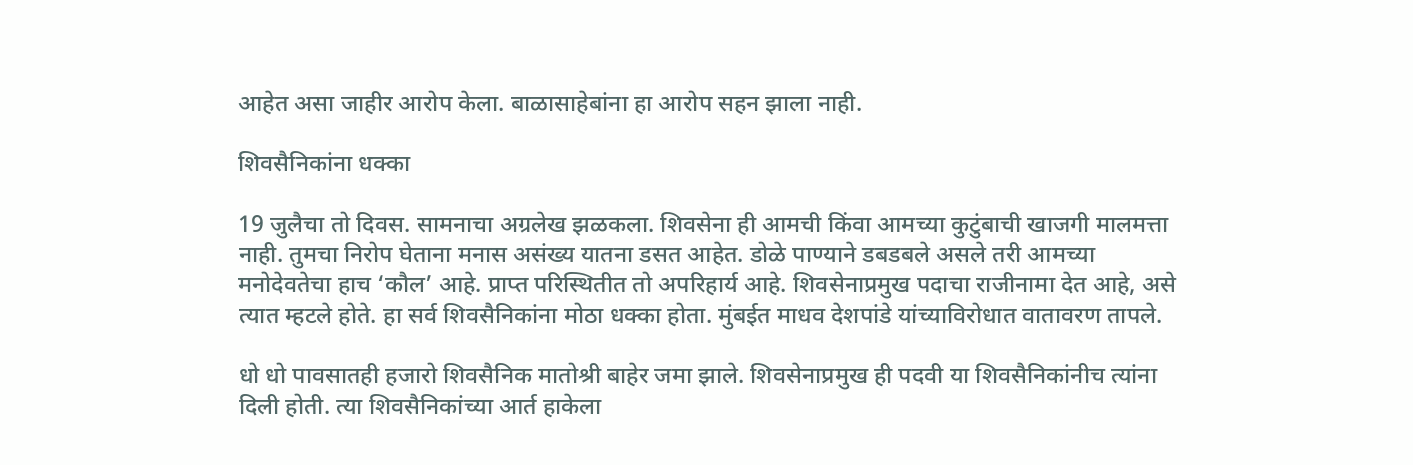आहेत असा जाहीर आरोप केला. बाळासाहेबांना हा आरोप सहन झाला नाही.

शिवसैनिकांना धक्का

19 जुलैचा तो दिवस. सामनाचा अग्रलेख झळकला. शिवसेना ही आमची किंवा आमच्या कुटुंबाची खाजगी मालमत्ता नाही. तुमचा निरोप घेताना मनास असंख्य यातना डसत आहेत. डोळे पाण्याने डबडबले असले तरी आमच्या मनोदेवतेचा हाच ‘कौल’ आहे. प्राप्त परिस्थितीत तो अपरिहार्य आहे. शिवसेनाप्रमुख पदाचा राजीनामा देत आहे, असे त्यात म्हटले होते. हा सर्व शिवसैनिकांना मोठा धक्का होता. मुंबईत माधव देशपांडे यांच्याविरोधात वातावरण तापले.

धो धो पावसातही हजारो शिवसैनिक मातोश्री बाहेर जमा झाले. शिवसेनाप्रमुख ही पदवी या शिवसैनिकांनीच त्यांना दिली होती. त्या शिवसैनिकांच्या आर्त हाकेला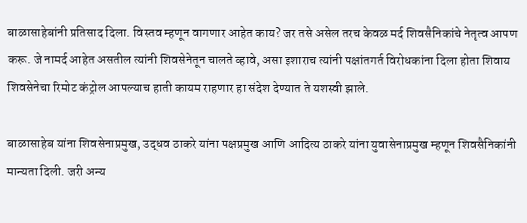बाळासाहेबांनी प्रतिसाद दिला. विस्तव म्हणून वागणार आहेत काय? जर तसे असेल तरच केवळ मर्द शिवसैनिकांचे नेतृत्व आपण करू. जे नामर्द आहेत असतील त्यांनी शिवसेनेतून चालते व्हावे, असा इशाराच त्यांनी पक्षांतगर्त विरोधकांना दिला होता शिवाय शिवसेनेचा रिमोट कंट्रोल आपल्याच हाती कायम राहणार हा संदेश देण्यात ते यशस्वी झाले.

बाळासाहेब यांना शिवसेनाप्रमुख, उद्धव ठाकरे यांना पक्षप्रमुख आणि आदित्य ठाकरे यांना युवासेनाप्रमुख म्हणून शिवसैनिकांनी मान्यता दिली. जरी अन्य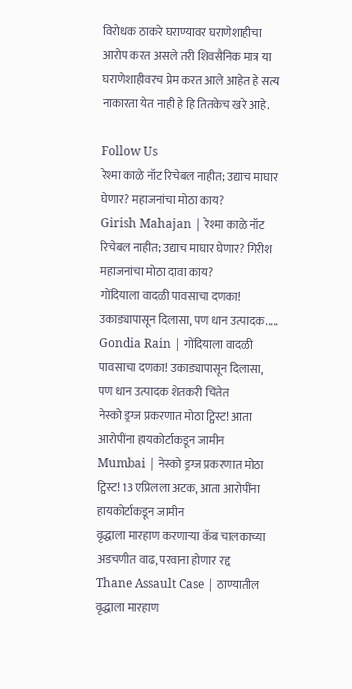विरोधक ठाकरे घराण्यावर घराणेशाहीचा आरोप करत असले तरी शिवसैनिक मात्र या घराणेशाहीवरच प्रेम करत आले आहेत हे सत्य नाकारता येत नाही हे हि तितकेच खरे आहे.

Follow Us
रेश्मा काळे नॉट रिचेबल नाहीत; उद्याच माघार घेणार? महाजनांचा मोठा काय?
Girish Mahajan | रेश्मा काळे नॉट रिचेबल नाहीत; उद्याच माघार घेणार? गिरीश महाजनांचा मोठा दावा काय?
गोंदियाला वादळी पावसाचा दणका! उकाड्यापासून दिलासा, पण धान उत्पादक.....
Gondia Rain | गोंदियाला वादळी पावसाचा दणका! उकाड्यापासून दिलासा, पण धान उत्पादक शेतकरी चिंतेत
नेस्को ड्रग्ज प्रकरणात मोठा ट्विस्ट! आता आरोपींना हायकोर्टाकडून जामीन
Mumbai | नेस्को ड्रग्ज प्रकरणात मोठा ट्विस्ट! 13 एप्रिलला अटक, आता आरोपींना हायकोर्टाकडून जामीन
वृद्धाला मारहाण करणाऱ्या कॅब चालकाच्या अडचणीत वाढ, परवाना होणार रद्द
Thane Assault Case | ठाण्यातील वृद्धाला मारहाण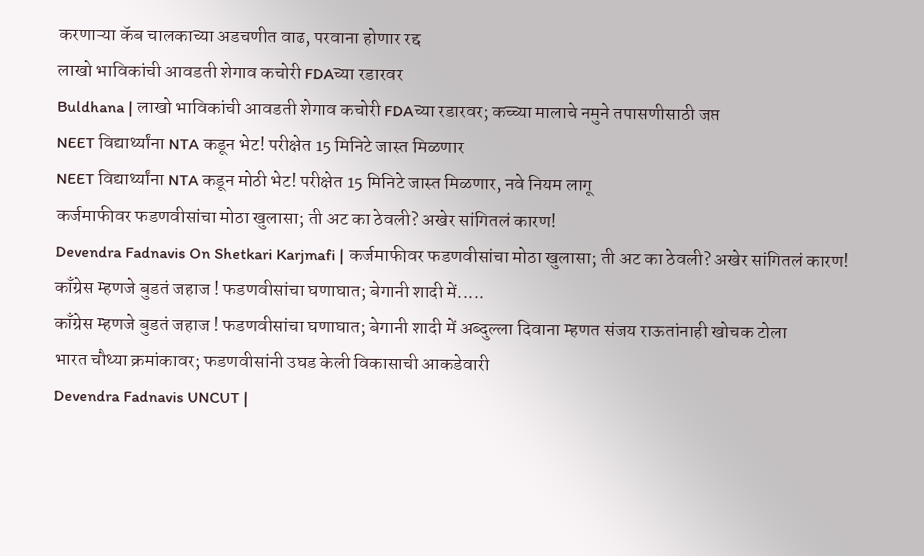करणाऱ्या कॅब चालकाच्या अडचणीत वाढ, परवाना होणार रद्द
लाखो भाविकांची आवडती शेगाव कचोरी FDAच्या रडारवर
Buldhana | लाखो भाविकांची आवडती शेगाव कचोरी FDAच्या रडारवर; कच्च्या मालाचे नमुने तपासणीसाठी जप्त
NEET विद्यार्थ्यांना NTA कडून भेट! परीक्षेत 15 मिनिटे जास्त मिळणार
NEET विद्यार्थ्यांना NTA कडून मोठी भेट! परीक्षेत 15 मिनिटे जास्त मिळणार, नवे नियम लागू
कर्जमाफीवर फडणवीसांचा मोठा खुलासा; ती अट का ठेवली? अखेर सांगितलं कारण!
Devendra Fadnavis On Shetkari Karjmafi | कर्जमाफीवर फडणवीसांचा मोठा खुलासा; ती अट का ठेवली? अखेर सांगितलं कारण!
काँग्रेस म्हणजे बुडतं जहाज ! फडणवीसांचा घणाघात; बेगानी शादी में.....
काँग्रेस म्हणजे बुडतं जहाज ! फडणवीसांचा घणाघात; बेगानी शादी में अब्दुल्ला दिवाना म्हणत संजय राऊतांनाही खोचक टोला
भारत चौथ्या क्रमांकावर; फडणवीसांनी उघड केली विकासाची आकडेवारी
Devendra Fadnavis UNCUT |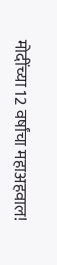मोदींच्या 12 वर्षांचा महाअहवाल!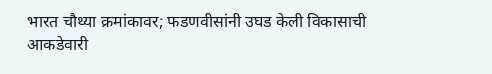भारत चौथ्या क्रमांकावर; फडणवीसांनी उघड केली विकासाची आकडेवारी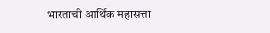भारताची आर्थिक महासत्ता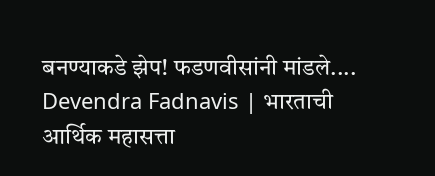बनण्याकडे झेप! फडणवीसांनी मांडले....
Devendra Fadnavis | भारताची आर्थिक महासत्ता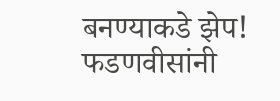बनण्याकडे झेप! फडणवीसांनी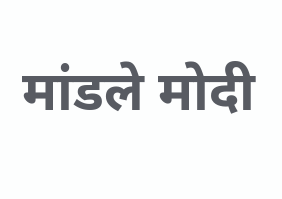मांडले मोदी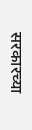सरकारच्या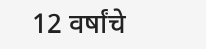12 वर्षांचे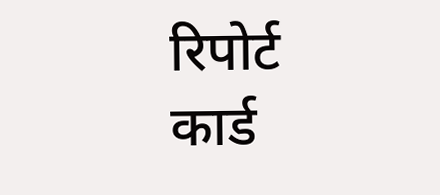रिपोर्ट कार्ड